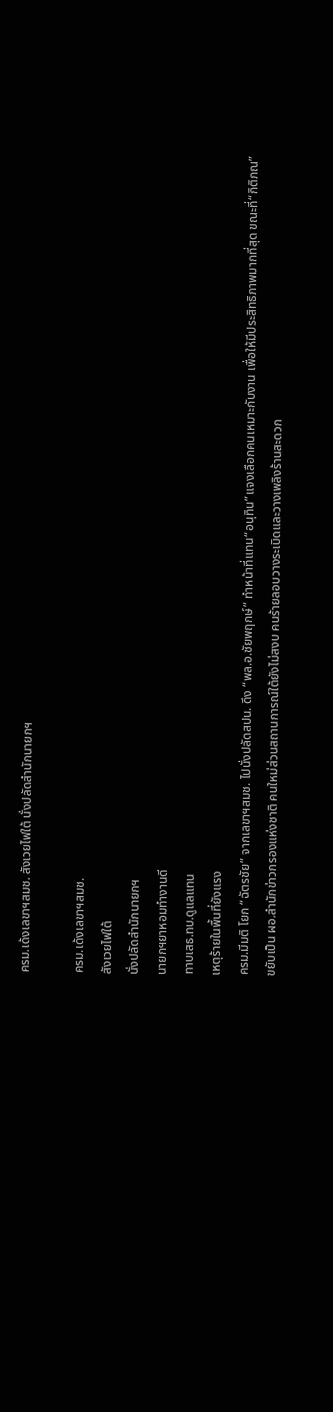ครม.เด้งเลขาฯสมช. สังเวยไฟใต้ นั่งปลัดสำนักนายกฯ

ครม.เด้งเลขาฯสมช.
สังเวยไฟใต้
นั่งปลัดสำนักนายกฯ
นายกฯยาหอมทำงานดี
ทาบเสธ.ทบ.ดูแลแทน
เหตุร้ายในพื้นที่ยังแรง
ครม.มีมติ โยก “ฉัตรชัย” จากเลขาฯสมช. ไปนั่งปลัดสปน. ดึง “พล.อ.ชัยพฤกษ์” ทำหน้าที่แทน“อนุทิน”แจงเลือกคนเหมาะกับงาน เพื่อให้มีประสิทธิภาพมากที่สุด ขณะที่“กิติภณ” ขยับเป็น ผอ.สำนักข่าวกรองแห่งชาติ คนใหม่ส่วนสถานการณ์ใต้ยังไม่สงบ คนร้ายลอบวางระเบิดและวางเพลิงร้านสะดวก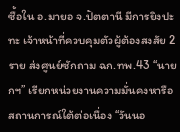ซื้อใน อ.มายอ จ.ปัตตานี มีการยิงปะทะ เจ้าหน้าที่ควบคุมตัวผู้ต้องสงสัย 2 ราย ส่งศูนย์ซักถาม ฉก.ทพ.43 “นายกฯ” เรียกหน่วยงานความมั่นคงหารือสถานการณ์ใต้ต่อเนื่อง “วันนอ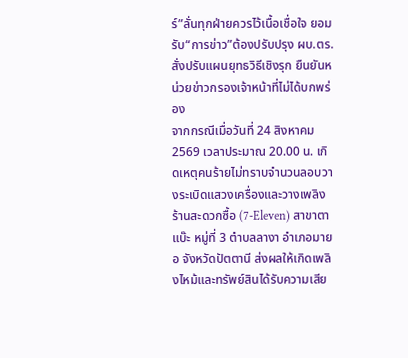ร์”ลั่นทุกฝ่ายควรไว้เนื้อเชื่อใจ ยอมรับ“การข่าว”ต้องปรับปรุง ผบ.ตร.สั่งปรับแผนยุทธวิธีเชิงรุก ยืนยันหน่วยข่าวกรองเจ้าหน้าที่ไม่ได้บกพร่อง
จากกรณีเมื่อวันที่ 24 สิงหาคม 2569 เวลาประมาณ 20.00 น. เกิดเหตุคนร้ายไม่ทราบจำนวนลอบวางระเบิดแสวงเครื่องและวางเพลิงร้านสะดวกซื้อ (7-Eleven) สาขาตาแบ๊ะ หมู่ที่ 3 ตำบลลางา อำเภอมายอ จังหวัดปัตตานี ส่งผลให้เกิดเพลิงไหม้และทรัพย์สินได้รับความเสีย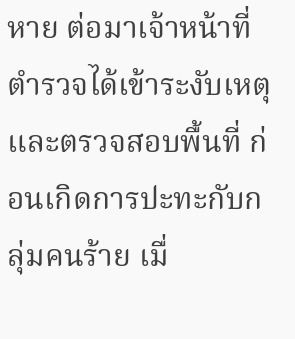หาย ต่อมาเจ้าหน้าที่ตำรวจได้เข้าระงับเหตุและตรวจสอบพื้นที่ ก่อนเกิดการปะทะกับกลุ่มคนร้าย เมื่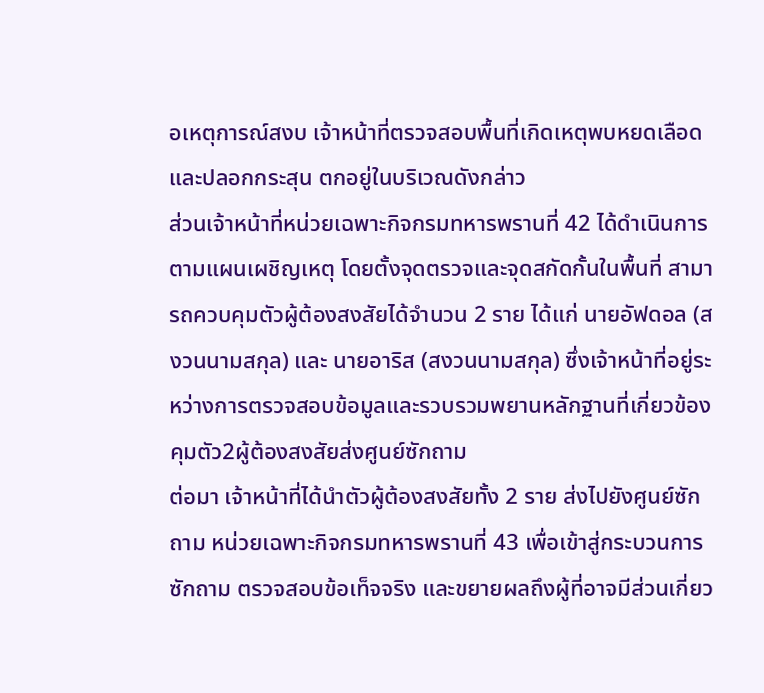อเหตุการณ์สงบ เจ้าหน้าที่ตรวจสอบพื้นที่เกิดเหตุพบหยดเลือดและปลอกกระสุน ตกอยู่ในบริเวณดังกล่าว
ส่วนเจ้าหน้าที่หน่วยเฉพาะกิจกรมทหารพรานที่ 42 ได้ดำเนินการตามแผนเผชิญเหตุ โดยตั้งจุดตรวจและจุดสกัดกั้นในพื้นที่ สามารถควบคุมตัวผู้ต้องสงสัยได้จำนวน 2 ราย ได้แก่ นายอัฟดอล (สงวนนามสกุล) และ นายอาริส (สงวนนามสกุล) ซึ่งเจ้าหน้าที่อยู่ระหว่างการตรวจสอบข้อมูลและรวบรวมพยานหลักฐานที่เกี่ยวข้อง
คุมตัว2ผู้ต้องสงสัยส่งศูนย์ซักถาม
ต่อมา เจ้าหน้าที่ได้นำตัวผู้ต้องสงสัยทั้ง 2 ราย ส่งไปยังศูนย์ซักถาม หน่วยเฉพาะกิจกรมทหารพรานที่ 43 เพื่อเข้าสู่กระบวนการซักถาม ตรวจสอบข้อเท็จจริง และขยายผลถึงผู้ที่อาจมีส่วนเกี่ยว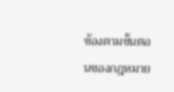ข้องตามขั้นตอนของกฎหมาย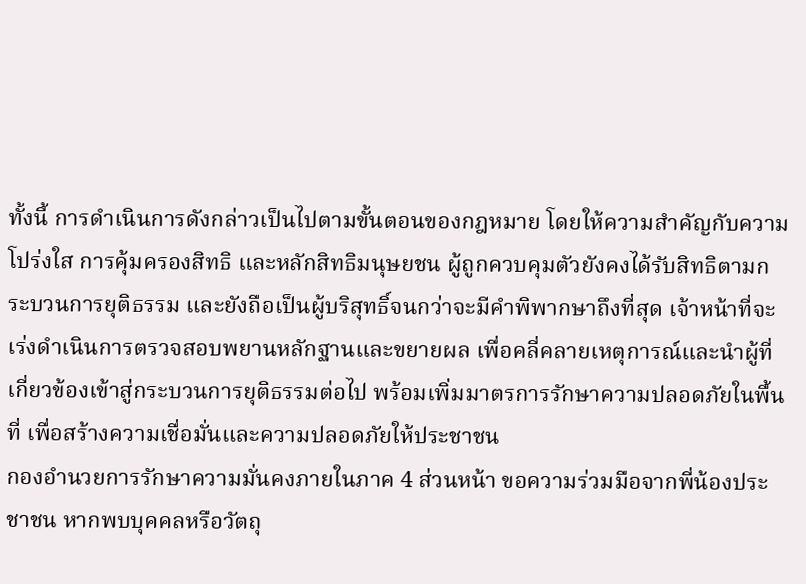ทั้งนี้ การดำเนินการดังกล่าวเป็นไปตามขั้นตอนของกฎหมาย โดยให้ความสำคัญกับความโปร่งใส การคุ้มครองสิทธิ และหลักสิทธิมนุษยชน ผู้ถูกควบคุมตัวยังคงได้รับสิทธิตามกระบวนการยุติธรรม และยังถือเป็นผู้บริสุทธิ์จนกว่าจะมีคำพิพากษาถึงที่สุด เจ้าหน้าที่จะเร่งดำเนินการตรวจสอบพยานหลักฐานและขยายผล เพื่อคลี่คลายเหตุการณ์และนำผู้ที่เกี่ยวข้องเข้าสู่กระบวนการยุติธรรมต่อไป พร้อมเพิ่มมาตรการรักษาความปลอดภัยในพื้นที่ เพื่อสร้างความเชื่อมั่นและความปลอดภัยให้ประชาชน
กองอำนวยการรักษาความมั่นคงภายในภาค 4 ส่วนหน้า ขอความร่วมมือจากพี่น้องประชาชน หากพบบุคคลหรือวัตถุ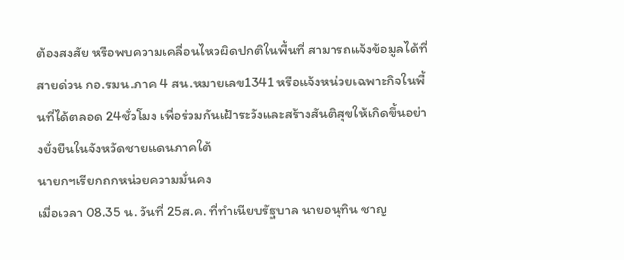ต้องสงสัย หรือพบความเคลื่อนไหวผิดปกติในพื้นที่ สามารถแจ้งข้อมูลได้ที่สายด่วน กอ.รมน.ภาค 4 สน.หมายเลข1341 หรือแจ้งหน่วยเฉพาะกิจในพื้นที่ได้ตลอด 24ชั่วโมง เพื่อร่วมกันเฝ้าระวังและสร้างสันติสุขให้เกิดขึ้นอย่างยั่งยืนในจังหวัดชายแดนภาคใต้
นายกฯเรียกถกหน่วยความมั่นคง
เมื่อเวลา 08.35 น. วันที่ 25ส.ค. ที่ทำเนียบรัฐบาล นายอนุทิน ชาญ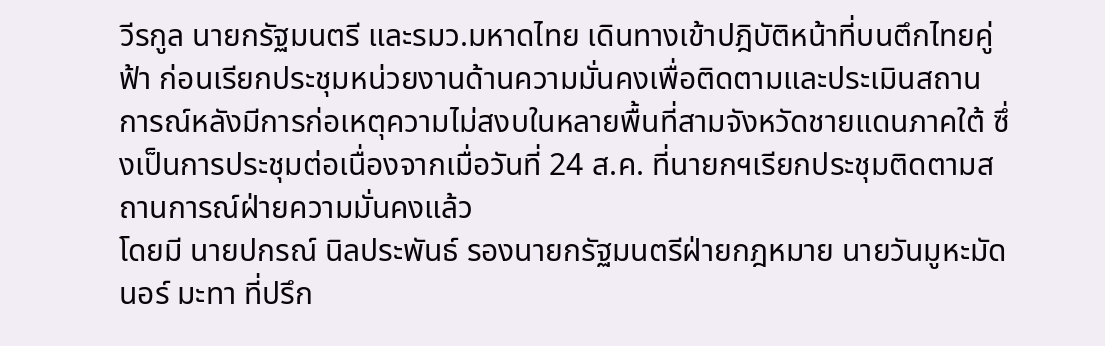วีรกูล นายกรัฐมนตรี และรมว.มหาดไทย เดินทางเข้าปฎิบัติหน้าที่บนตึกไทยคู่ฟ้า ก่อนเรียกประชุมหน่วยงานด้านความมั่นคงเพื่อติดตามและประเมินสถานการณ์หลังมีการก่อเหตุความไม่สงบในหลายพื้นที่สามจังหวัดชายแดนภาคใต้ ซึ่งเป็นการประชุมต่อเนื่องจากเมื่อวันที่ 24 ส.ค. ที่นายกฯเรียกประชุมติดตามสถานการณ์ฝ่ายความมั่นคงแล้ว
โดยมี นายปกรณ์ นิลประพันธ์ รองนายกรัฐมนตรีฝ่ายกฎหมาย นายวันมูหะมัดนอร์ มะทา ที่ปรึก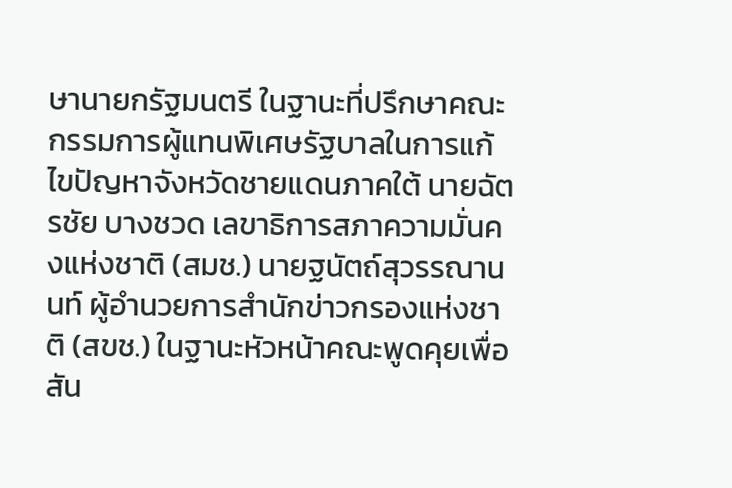ษานายกรัฐมนตรี ในฐานะที่ปรึกษาคณะกรรมการผู้แทนพิเศษรัฐบาลในการแก้ไขปัญหาจังหวัดชายแดนภาคใต้ นายฉัตรชัย บางชวด เลขาธิการสภาความมั่นคงแห่งชาติ (สมช.) นายฐนัตถ์สุวรรณานนท์ ผู้อำนวยการสำนักข่าวกรองแห่งชาติ (สขช.) ในฐานะหัวหน้าคณะพูดคุยเพื่อสัน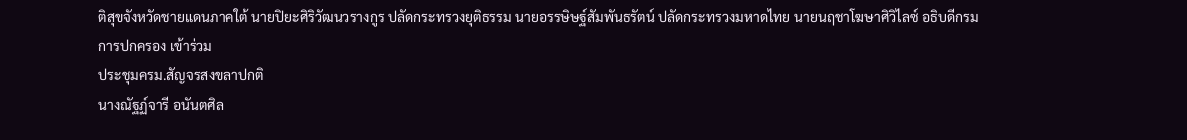ติสุขจังหวัดชายแดนภาคใต้ นายปิยะศิริวัฒนวรางกูร ปลัดกระทรวงยุติธรรม นายอรรษิษฐ์สัมพันธรัตน์ ปลัดกระทรวงมหาดไทย นายนฤชาโฆษาศิวิไลซ์ อธิบดีกรมการปกครอง เข้าร่วม
ประชุมครม.สัญจรสงขลาปกติ
นางณัฐฏ์จารี อนันตศิล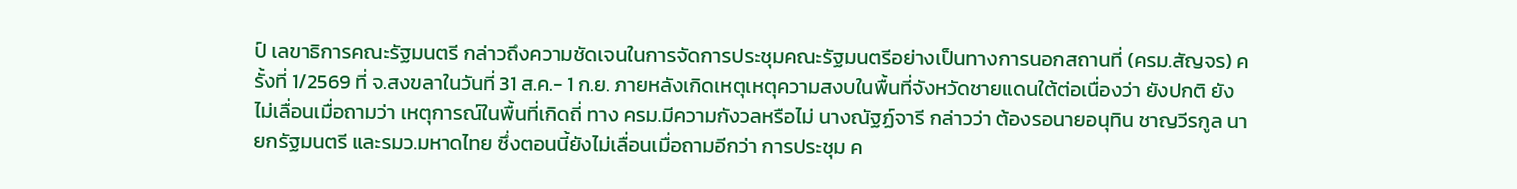ป์ เลขาธิการคณะรัฐมนตรี กล่าวถึงความชัดเจนในการจัดการประชุมคณะรัฐมนตรีอย่างเป็นทางการนอกสถานที่ (ครม.สัญจร) ครั้งที่ 1/2569 ที่ จ.สงขลาในวันที่ 31 ส.ค.- 1 ก.ย. ภายหลังเกิดเหตุเหตุความสงบในพื้นที่จังหวัดชายแดนใต้ต่อเนื่องว่า ยังปกติ ยังไม่เลื่อนเมื่อถามว่า เหตุการณ์ในพื้นที่เกิดถี่ ทาง ครม.มีความกังวลหรือไม่ นางณัฐฏ์จารี กล่าวว่า ต้องรอนายอนุทิน ชาญวีรกูล นายกรัฐมนตรี และรมว.มหาดไทย ซึ่งตอนนี้ยังไม่เลื่อนเมื่อถามอีกว่า การประชุม ค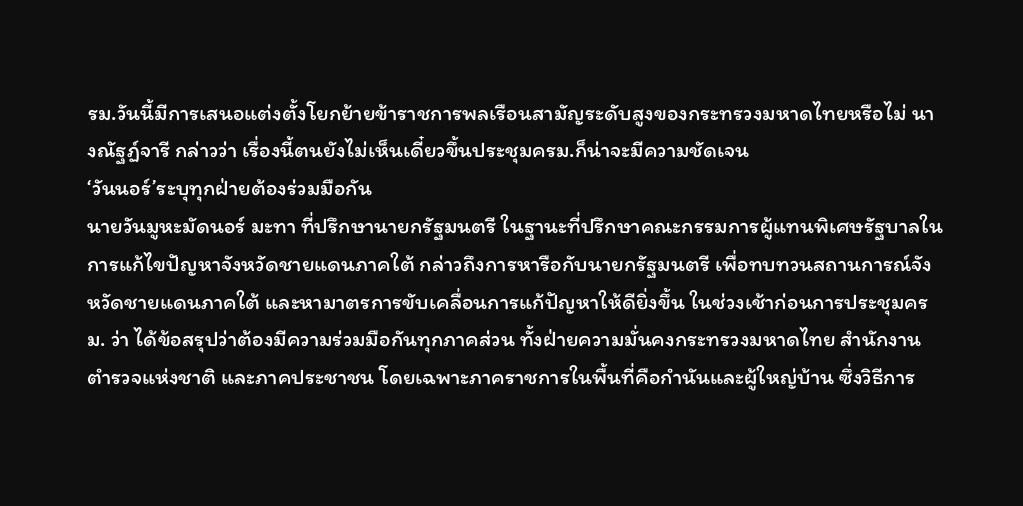รม.วันนี้มีการเสนอแต่งตั้งโยกย้ายข้าราชการพลเรือนสามัญระดับสูงของกระทรวงมหาดไทยหรือไม่ นางณัฐฏ์จารี กล่าวว่า เรื่องนี้ตนยังไม่เห็นเดี๋ยวขึ้นประชุมครม.ก็น่าจะมีความชัดเจน
‘วันนอร์’ระบุทุกฝ่ายต้องร่วมมือกัน
นายวันมูหะมัดนอร์ มะทา ที่ปรึกษานายกรัฐมนตรี ในฐานะที่ปรึกษาคณะกรรมการผู้แทนพิเศษรัฐบาลในการแก้ไขปัญหาจังหวัดชายแดนภาคใต้ กล่าวถึงการหารือกับนายกรัฐมนตรี เพื่อทบทวนสถานการณ์จังหวัดชายแดนภาคใต้ และหามาตรการขับเคลื่อนการแก้ปัญหาให้ดียิ่งขึ้น ในช่วงเช้าก่อนการประชุมครม. ว่า ได้ข้อสรุปว่าต้องมีความร่วมมือกันทุกภาคส่วน ทั้งฝ่ายความมั่นคงกระทรวงมหาดไทย สำนักงานตำรวจแห่งชาติ และภาคประชาชน โดยเฉพาะภาคราชการในพื้นที่คือกำนันและผู้ใหญ่บ้าน ซึ่งวิธีการ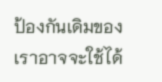ป้องกันเดิมของเราอาจจะใช้ได้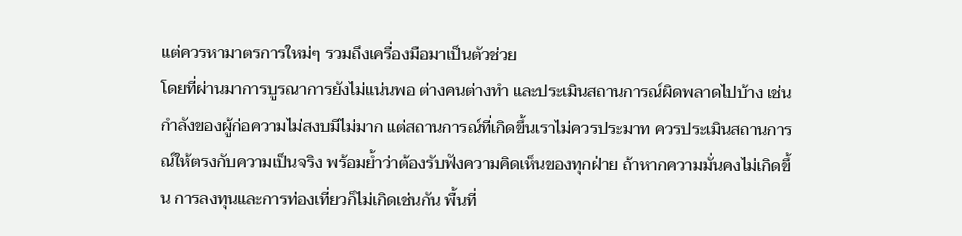แต่ควรหามาตรการใหม่ๆ รวมถึงเครื่องมือมาเป็นตัวช่วย
โดยที่ผ่านมาการบูรณาการยังไม่แน่นพอ ต่างคนต่างทำ และประเมินสถานการณ์ผิดพลาดไปบ้าง เช่น กำลังของผู้ก่อความไม่สงบมีไม่มาก แต่สถานการณ์ที่เกิดขึ้นเราไม่ควรประมาท ควรประเมินสถานการณ์ให้ตรงกับความเป็นจริง พร้อมย้ำว่าต้องรับฟังความคิดเห็นของทุกฝ่าย ถ้าหากความมั่นคงไม่เกิดขึ้น การลงทุนและการท่องเที่ยวก็ไม่เกิดเช่นกัน พื้นที่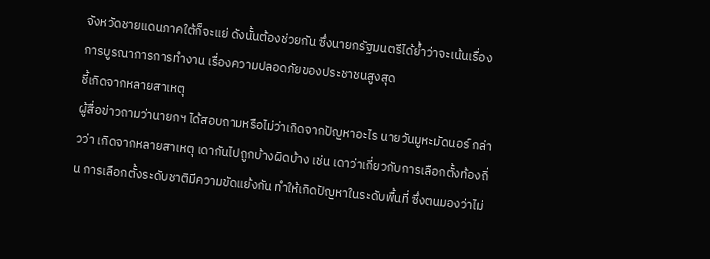จังหวัดชายแดนภาคใต้ก็จะแย่ ดังนั้นต้องช่วยกัน ซึ่งนายกรัฐมนตรีได้ย้ำว่าจะเน้นเรื่องการบูรณาการการทำงาน เรื่องความปลอดภัยของประชาชนสูงสุด
ชี้เกิดจากหลายสาเหตุ
ผู้สื่อข่าวถามว่านายกฯ ได้สอบถามหรือไม่ว่าเกิดจากปัญหาอะไร นายวันมูหะมัดนอร์ กล่าวว่า เกิดจากหลายสาเหตุ เดากันไปถูกบ้างผิดบ้าง เช่น เดาว่าเกี่ยวกับการเลือกตั้งท้องถิ่น การเลือกตั้งระดับชาติมีความขัดแย้งกัน ทำให้เกิดปัญหาในระดับพื้นที่ ซึ่งตนมองว่าไม่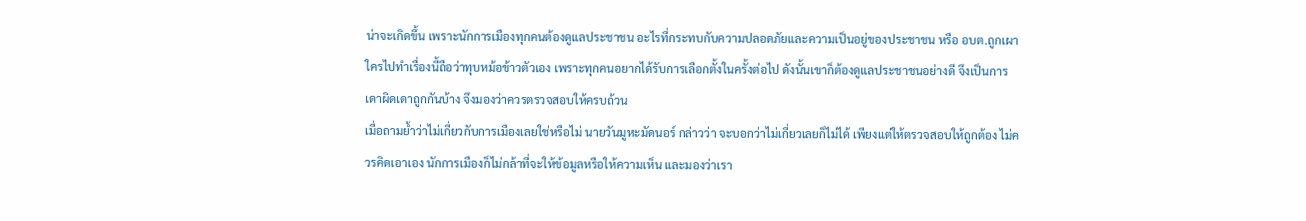น่าจะเกิดขึ้น เพราะนักการเมืองทุกคนต้องดูแลประชาชน อะไรที่กระทบกับความปลอดภัยและความเป็นอยู่ของประชาชน หรือ อบต.ถูกเผา ใครไปทำเรื่องนี้ถือว่าทุบหม้อข้าวตัวเอง เพราะทุกคนอยากได้รับการเลือกตั้งในครั้งต่อไป ดังนั้นเขาก็ต้องดูแลประชาชนอย่างดี จึงเป็นการเดาผิดเดาถูกกันบ้าง จึงมองว่าควรตรวจสอบให้ครบถ้วน
เมื่อถามย้ำว่าไม่เกี่ยวกับการเมืองเลยใช่หรือไม่ นายวันมูหะมัดนอร์ กล่าวว่า จะบอกว่าไม่เกี่ยวเลยก็ไม่ได้ เพียงแต่ให้ตรวจสอบให้ถูกต้อง ไม่ควรคิดเอาเอง นักการเมืองก็ไม่กล้าที่จะให้ข้อมูลหรือให้ความเห็น และมองว่าเรา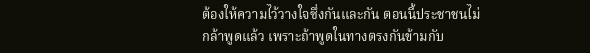ต้องให้ความไว้วางใจซึ่งกันและกัน ตอนนี้ประชาชนไม่กล้าพูดแล้ว เพราะถ้าพูดในทางตรงกันข้ามกับ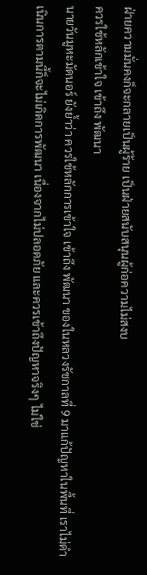ฝ่ายความมั่นคงก็จะกลายเป็นผู้ร้าย เป็นฝ่ายสนับสนุนผู้ก่อความไม่สงบ
ควรใช้หลักเข้าใจ เข้าถึง พัฒนา
นายวันมูหะมัดนอร์ ยังย้ำว่า ควรใช้หลักการเข้าใจ เข้าถึง พัฒนา ของในหลวงรัชกาลที่ 9 มาแก้ปัญหาในพื้นที่ เราไม่ดำเนินการตามนี้ก็จะไม่เกิดการพัฒนา เนื่องจากไม่ปลอดภัย และควรเข้าถึงปัญหาจริงๆ ไม่ใช่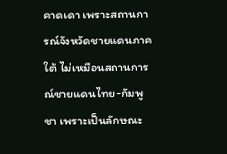คาดเดา เพราะสถานการณ์จังหวัดชายแดนภาคใต้ ไม่เหมือนสถานการณ์ชายแดนไทย-กัมพูชา เพราะเป็นลักษณะ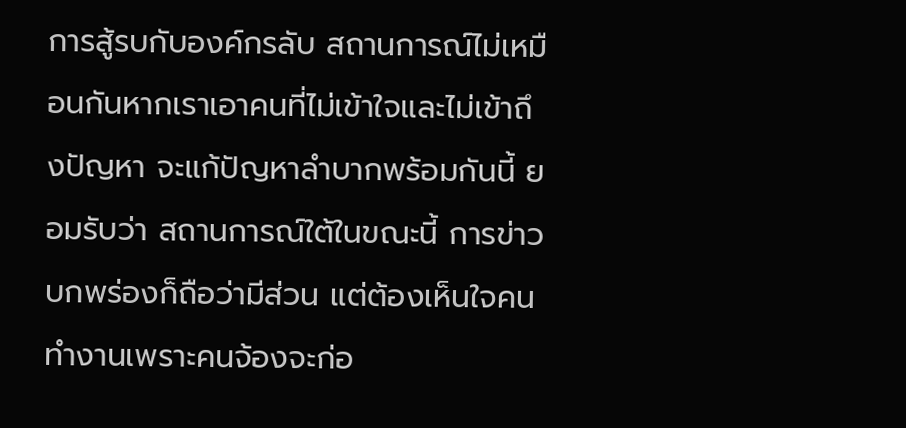การสู้รบกับองค์กรลับ สถานการณ์ไม่เหมือนกันหากเราเอาคนที่ไม่เข้าใจและไม่เข้าถึงปัญหา จะแก้ปัญหาลำบากพร้อมกันนี้ ยอมรับว่า สถานการณ์ใต้ในขณะนี้ การข่าวบกพร่องก็ถือว่ามีส่วน แต่ต้องเห็นใจคนทำงานเพราะคนจ้องจะก่อ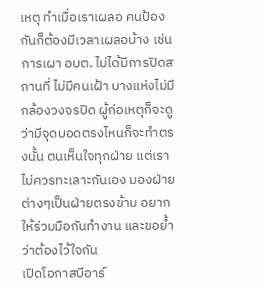เหตุ ทำเมื่อเราเผลอ คนป้องกันก็ต้องมีเวลาเผลอบ้าง เช่น การเผา อบต. ไม่ได้มีการปิดสถานที่ ไม่มีคนเฝ้า บางแห่งไม่มีกล้องวงจรปิด ผู้ก่อเหตุก็จะดูว่ามีจุดบอดตรงไหนก็จะทำตรงนั้น ตนเห็นใจทุกฝ่าย แต่เราไม่ควรทะเลาะกันเอง มองฝ่ายต่างๆเป็นฝ่ายตรงข้าม อยากให้ร่วมมือกันทำงาน และขอย้ำว่าต้องไว้ใจกัน
เปิดโอกาสบีอาร์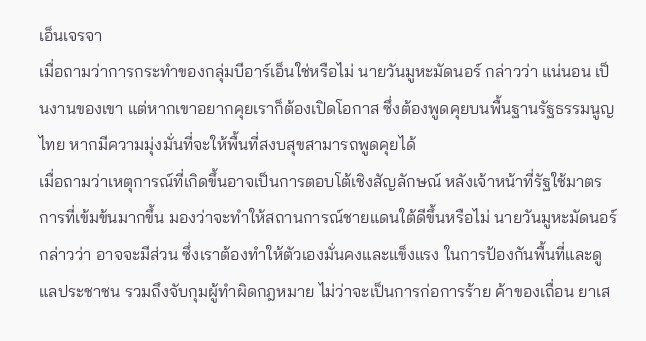เอ็นเจรจา
เมื่อถามว่าการกระทำของกลุ่มบีอาร์เอ็นใช่หรือไม่ นายวันมูหะมัดนอร์ กล่าวว่า แน่นอน เป็นงานของเขา แต่หากเขาอยากคุยเราก็ต้องเปิดโอกาส ซึ่งต้องพูดคุยบนพื้นฐานรัฐธรรมนูญไทย หากมีความมุ่งมั่นที่จะให้พื้นที่สงบสุขสามารถพูดคุยได้
เมื่อถามว่าเหตุการณ์ที่เกิดขึ้นอาจเป็นการตอบโต้เชิงสัญลักษณ์ หลังเจ้าหน้าที่รัฐใช้มาตรการที่เข้มข้นมากขึ้น มองว่าจะทำให้สถานการณ์ชายแดนใต้ดีขึ้นหรือไม่ นายวันมูหะมัดนอร์ กล่าวว่า อาจจะมีส่วน ซึ่งเราต้องทำให้ตัวเองมั่นคงและแข็งแรง ในการป้องกันพื้นที่และดูแลประชาชน รวมถึงจับกุมผู้ทำผิดกฎหมาย ไม่ว่าจะเป็นการก่อการร้าย ค้าของเถื่อน ยาเส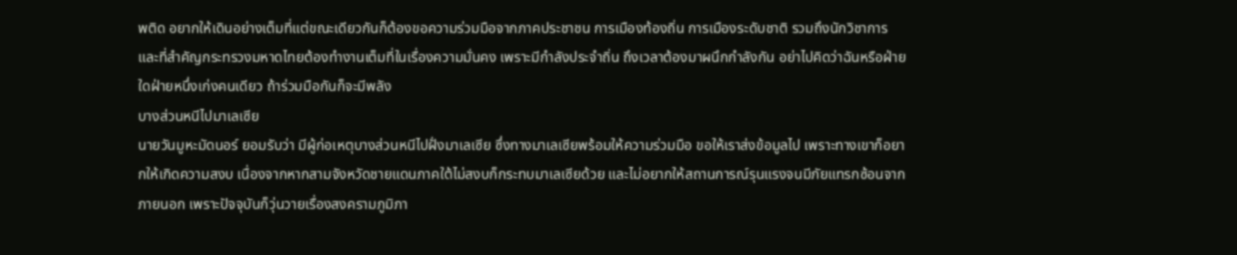พติด อยากให้เดินอย่างเต็มที่แต่ขณะเดียวกันก็ต้องขอความร่วมมือจากภาคประชาชน การเมืองท้องถิ่น การเมืองระดับชาติ รวมถึงนักวิชาการ และที่สำคัญกระทรวงมหาดไทยต้องทำงานเต็มที่ในเรื่องความมั่นคง เพราะมีกำลังประจำถิ่น ถึงเวลาต้องมาผนึกกำลังกัน อย่าไปคิดว่าฉันหรือฝ่ายใดฝ่ายหนึ่งเก่งคนเดียว ถ้าร่วมมือกันก็จะมีพลัง
บางส่วนหนีไปมาเลเซีย
นายวันมูหะมัดนอร์ ยอมรับว่า มีผู้ก่อเหตุบางส่วนหนีไปฝั่งมาเลเซีย ซึ่งทางมาเลเซียพร้อมให้ความร่วมมือ ขอให้เราส่งข้อมูลไป เพราะทางเขาก็อยากให้เกิดความสงบ เนื่องจากหากสามจังหวัดชายแดนภาคใต้ไม่สงบก็กระทบมาเลเซียด้วย และไม่อยากให้สถานการณ์รุนแรงจนมีภัยแทรกซ้อนจากภายนอก เพราะปัจจุบันก็วุ่นวายเรื่องสงครามภูมิภา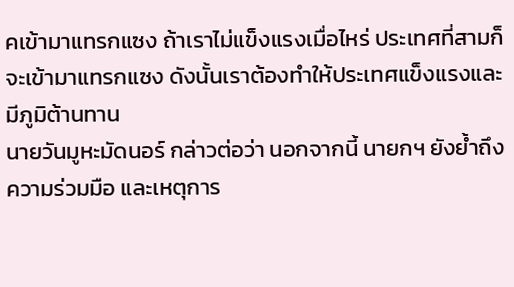คเข้ามาแทรกแซง ถ้าเราไม่แข็งแรงเมื่อไหร่ ประเทศที่สามก็จะเข้ามาแทรกแซง ดังนั้นเราต้องทำให้ประเทศแข็งแรงและมีภูมิต้านทาน
นายวันมูหะมัดนอร์ กล่าวต่อว่า นอกจากนี้ นายกฯ ยังย้ำถึงความร่วมมือ และเหตุการ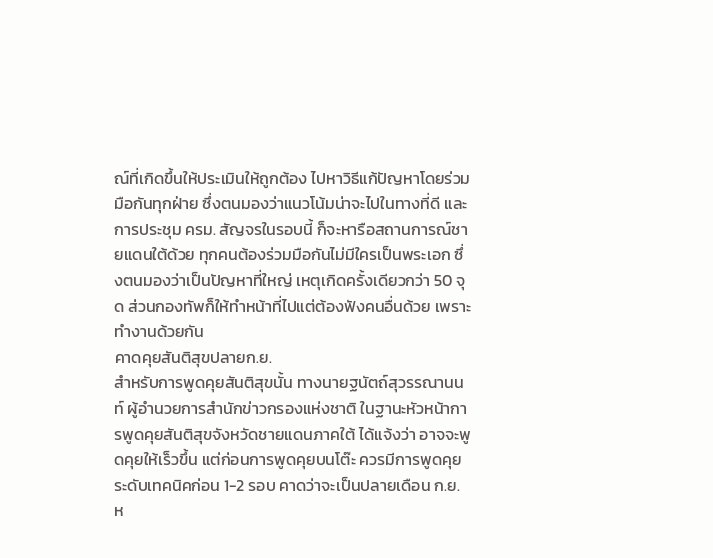ณ์ที่เกิดขึ้นให้ประเมินให้ถูกต้อง ไปหาวิธีแก้ปัญหาโดยร่วมมือกันทุกฝ่าย ซึ่งตนมองว่าแนวโน้มน่าจะไปในทางที่ดี และการประชุม ครม. สัญจรในรอบนี้ ก็จะหารือสถานการณ์ชายแดนใต้ด้วย ทุกคนต้องร่วมมือกันไม่มีใครเป็นพระเอก ซึ่งตนมองว่าเป็นปัญหาที่ใหญ่ เหตุเกิดครั้งเดียวกว่า 50 จุด ส่วนกองทัพก็ให้ทำหน้าที่ไปแต่ต้องฟังคนอื่นด้วย เพราะทำงานด้วยกัน
คาดคุยสันติสุขปลายก.ย.
สำหรับการพูดคุยสันติสุขนั้น ทางนายฐนัตถ์สุวรรณานนท์ ผู้อำนวยการสำนักข่าวกรองแห่งชาติ ในฐานะหัวหน้าการพูดคุยสันติสุขจังหวัดชายแดนภาคใต้ ได้แจ้งว่า อาจจะพูดคุยให้เร็วขึ้น แต่ก่อนการพูดคุยบนโต๊ะ ควรมีการพูดคุยระดับเทคนิคก่อน 1-2 รอบ คาดว่าจะเป็นปลายเดือน ก.ย. ห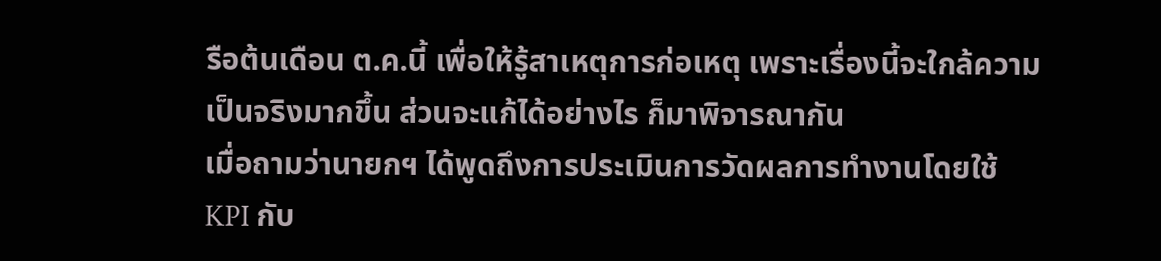รือต้นเดือน ต.ค.นี้ เพื่อให้รู้สาเหตุการก่อเหตุ เพราะเรื่องนี้จะใกล้ความเป็นจริงมากขึ้น ส่วนจะแก้ได้อย่างไร ก็มาพิจารณากัน
เมื่อถามว่านายกฯ ได้พูดถึงการประเมินการวัดผลการทำงานโดยใช้ KPI กับ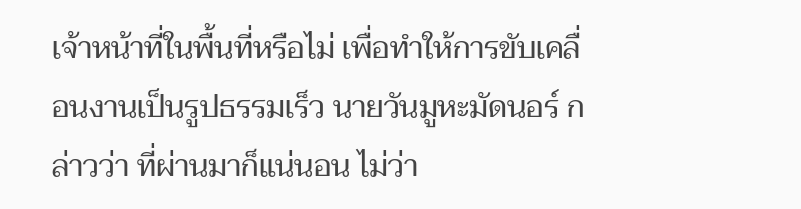เจ้าหน้าที่ในพื้นที่หรือไม่ เพื่อทำให้การขับเคลื่อนงานเป็นรูปธรรมเร็ว นายวันมูหะมัดนอร์ กล่าวว่า ที่ผ่านมาก็แน่นอน ไม่ว่า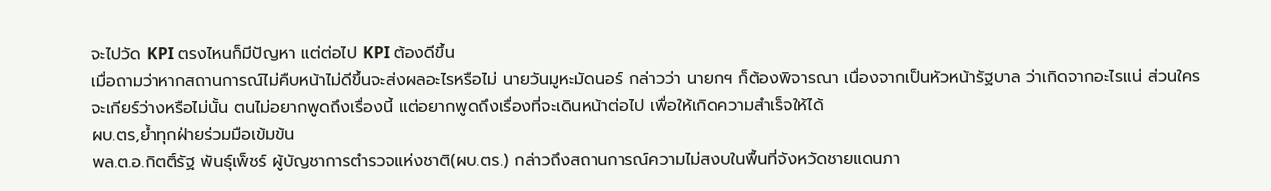จะไปวัด KPI ตรงไหนก็มีปัญหา แต่ต่อไป KPI ต้องดีขึ้น
เมื่อถามว่าหากสถานการณ์ไม่คืบหน้าไม่ดีขึ้นจะส่งผลอะไรหรือไม่ นายวันมูหะมัดนอร์ กล่าวว่า นายกฯ ก็ต้องพิจารณา เนื่องจากเป็นหัวหน้ารัฐบาล ว่าเกิดจากอะไรแน่ ส่วนใครจะเกียร์ว่างหรือไม่นั้น ตนไม่อยากพูดถึงเรื่องนี้ แต่อยากพูดถึงเรื่องที่จะเดินหน้าต่อไป เพื่อให้เกิดความสำเร็จให้ได้
ผบ.ตร,ย้ำทุกฝ่ายร่วมมือเข้มข้น
พล.ต.อ.กิตติ์รัฐ พันธุ์เพ็ชร์ ผู้บัญชาการตำรวจแห่งชาติ(ผบ.ตร.) กล่าวถึงสถานการณ์ความไม่สงบในพื้นที่จังหวัดชายแดนภา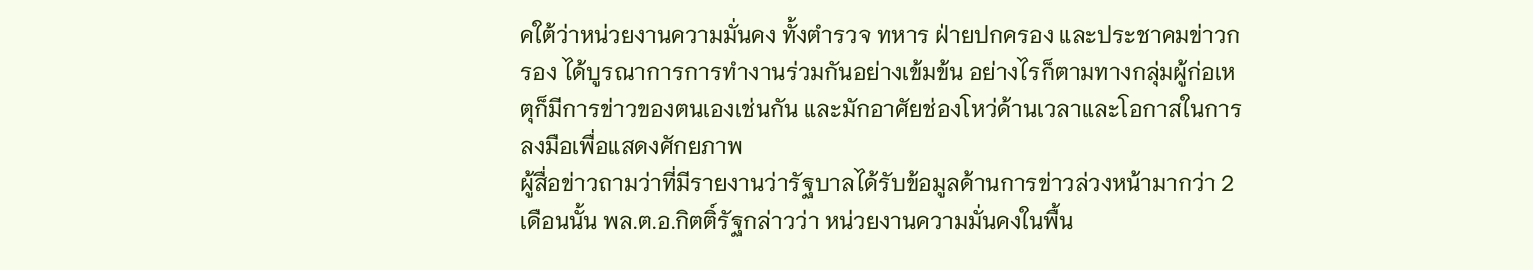คใต้ว่าหน่วยงานความมั่นคง ทั้งตำรวจ ทหาร ฝ่ายปกครอง และประชาคมข่าวกรอง ได้บูรณาการการทำงานร่วมกันอย่างเข้มข้น อย่างไรก็ตามทางกลุ่มผู้ก่อเหตุก็มีการข่าวของตนเองเช่นกัน และมักอาศัยช่องโหว่ด้านเวลาและโอกาสในการลงมือเพื่อแสดงศักยภาพ
ผู้สื่อข่าวถามว่าที่มีรายงานว่ารัฐบาลได้รับข้อมูลด้านการข่าวล่วงหน้ามากว่า 2 เดือนนั้น พล.ต.อ.กิตติ์รัฐกล่าวว่า หน่วยงานความมั่นคงในพื้น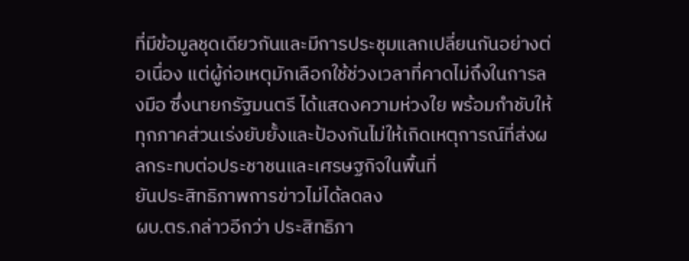ที่มีข้อมูลชุดเดียวกันและมีการประชุมแลกเปลี่ยนกันอย่างต่อเนื่อง แต่ผู้ก่อเหตุมักเลือกใช้ช่วงเวลาที่คาดไม่ถึงในการลงมือ ซึ่งนายกรัฐมนตรี ได้แสดงความห่วงใย พร้อมกำชับให้ทุกภาคส่วนเร่งยับยั้งและป้องกันไม่ให้เกิดเหตุการณ์ที่ส่งผลกระทบต่อประชาชนและเศรษฐกิจในพื้นที่
ยันประสิทธิภาพการข่าวไม่ได้ลดลง
ผบ.ตร.กล่าวอีกว่า ประสิทธิภา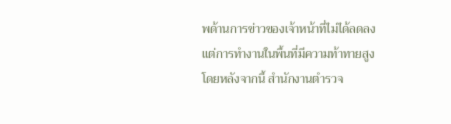พด้านการข่าวของเจ้าหน้าที่ไม่ได้ลดลง แต่การทำงานในพื้นที่มีความท้าทายสูง โดยหลังจากนี้ สำนักงานตำรวจ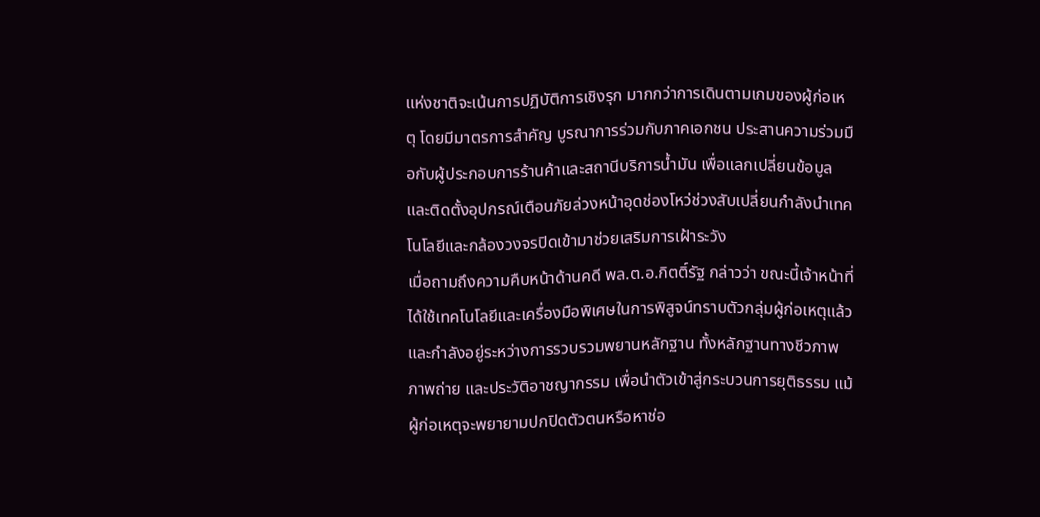แห่งชาติจะเน้นการปฏิบัติการเชิงรุก มากกว่าการเดินตามเกมของผู้ก่อเหตุ โดยมีมาตรการสำคัญ บูรณาการร่วมกับภาคเอกชน ประสานความร่วมมือกับผู้ประกอบการร้านค้าและสถานีบริการน้ำมัน เพื่อแลกเปลี่ยนข้อมูลและติดตั้งอุปกรณ์เตือนภัยล่วงหน้าอุดช่องโหว่ช่วงสับเปลี่ยนกำลังนำเทคโนโลยีและกล้องวงจรปิดเข้ามาช่วยเสริมการเฝ้าระวัง
เมื่อถามถึงความคืบหน้าด้านคดี พล.ต.อ.กิตติ์รัฐ กล่าวว่า ขณะนี้เจ้าหน้าที่ได้ใช้เทคโนโลยีและเครื่องมือพิเศษในการพิสูจน์ทราบตัวกลุ่มผู้ก่อเหตุแล้ว และกำลังอยู่ระหว่างการรวบรวมพยานหลักฐาน ทั้งหลักฐานทางชีวภาพ ภาพถ่าย และประวัติอาชญากรรม เพื่อนำตัวเข้าสู่กระบวนการยุติธรรม แม้ผู้ก่อเหตุจะพยายามปกปิดตัวตนหรือหาช่อ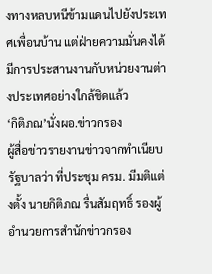งทางหลบหนีข้ามแดนไปยังประเทศเพื่อนบ้าน แต่ฝ่ายความมั่นคงได้มีการประสานงานกับหน่วยงานต่างประเทศอย่างใกล้ชิดแล้ว
‘กิติภณ’นั่งผอ.ข่าวกรอง
ผู้สื่อข่าวรายงานข่าวจากทำเนียบรัฐบาลว่า ที่ประชุม ครม. มีมติแต่งตั้ง นายกิติภณ รื่นสัมฤทธิ์ รองผู้อำนวยการสำนักข่าวกรอง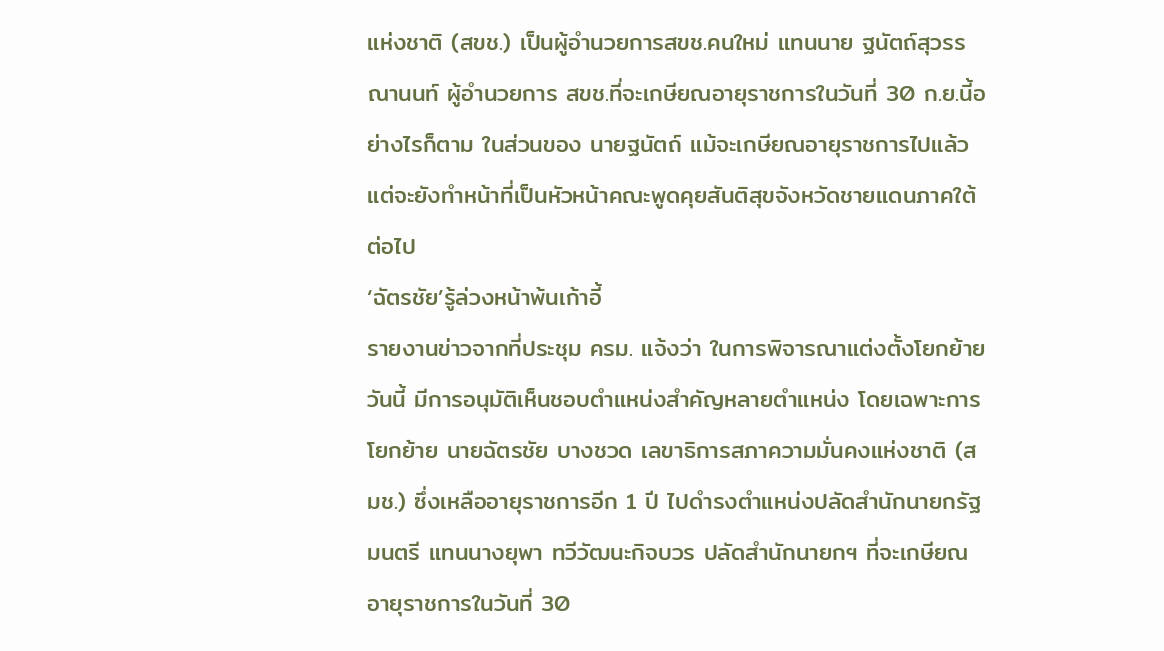แห่งชาติ (สขช.) เป็นผู้อำนวยการสขช.คนใหม่ แทนนาย ฐนัตถ์สุวรรณานนท์ ผู้อำนวยการ สขช.ที่จะเกษียณอายุราชการในวันที่ 30 ก.ย.นี้อย่างไรก็ตาม ในส่วนของ นายฐนัตถ์ แม้จะเกษียณอายุราชการไปแล้ว แต่จะยังทำหน้าที่เป็นหัวหน้าคณะพูดคุยสันติสุขจังหวัดชายแดนภาคใต้ต่อไป
‘ฉัตรชัย’รู้ล่วงหน้าพ้นเก้าอี้
รายงานข่าวจากที่ประชุม ครม. แจ้งว่า ในการพิจารณาแต่งตั้งโยกย้ายวันนี้ มีการอนุมัติเห็นชอบตำแหน่งสำคัญหลายตำแหน่ง โดยเฉพาะการโยกย้าย นายฉัตรชัย บางชวด เลขาธิการสภาความมั่นคงแห่งชาติ (สมช.) ซึ่งเหลืออายุราชการอีก 1 ปี ไปดำรงตำแหน่งปลัดสำนักนายกรัฐมนตรี แทนนางยุพา ทวีวัฒนะกิจบวร ปลัดสำนักนายกฯ ที่จะเกษียณอายุราชการในวันที่ 30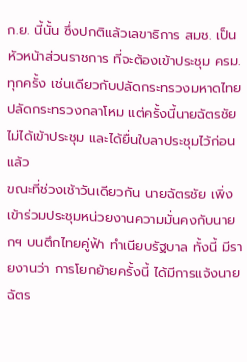ก.ย. นี้นั้น ซึ่งปกติแล้วเลขาธิการ สมช. เป็นหัวหน้าส่วนราชการ ที่จะต้องเข้าประชุม ครม. ทุกครั้ง เช่นเดียวกับปลัดกระทรวงมหาดไทย ปลัดกระทรวงกลาโหม แต่ครั้งนี้นายฉัตรชัย ไม่ได้เข้าประชุม และได้ยื่นใบลาประชุมไว้ก่อนแล้ว
ขณะที่ช่วงเช้าวันเดียวกัน นายฉัตรชัย เพิ่งเข้าร่วมประชุมหน่วยงานความมั่นคงกับนายกฯ บนตึกไทยคู่ฟ้า ทำเนียบรัฐบาล ทั้งนี้ มีรายงานว่า การโยกย้ายครั้งนี้ ได้มีการแจ้งนายฉัตร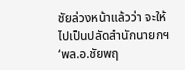ชัยล่วงหน้าแล้วว่า จะให้ไปเป็นปลัดสำนักนายกฯ
‘พล.อ.ชัยพฤ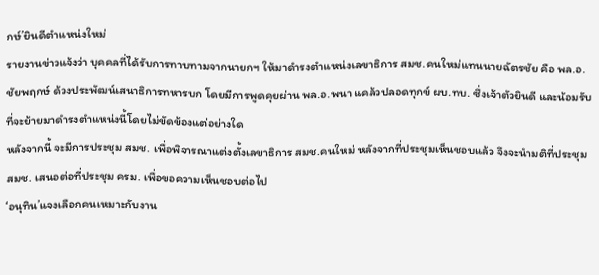กษ์’ยินดีตำแหน่งใหม่
รายงานข่าวแจ้งว่า บุคคลที่ได้รับการทาบทามจากนายกฯ ให้มาดำรงตำแหน่งเลขาธิการ สมช.คนใหม่แทนนายฉัตรชัย คือ พล.อ.ชัยพฤกษ์ ด้วงประพัฒน์เสนาธิการทหารบก โดยมีการพูดคุยผ่าน พล.อ.พนา แคล้วปลอดทุกข์ ผบ.ทบ. ซึ่งเจ้าตัวยินดี และน้อมรับที่จะย้ายมาดำรงตำแหน่งนี้โดยไม่ขัดข้องแต่อย่างใด
หลังจากนี้ จะมีการประชุม สมช. เพื่อพิจารณาแต่งตั้งเลขาธิการ สมช.คนใหม่ หลังจากที่ประชุมเห็นชอบแล้ว จึงจะนำมติที่ประชุม สมช. เสนอต่อที่ประชุม ครม. เพื่อขอความเห็นชอบต่อไป
‘อนุทิน’แจงเลือกคนเหมาะกับงาน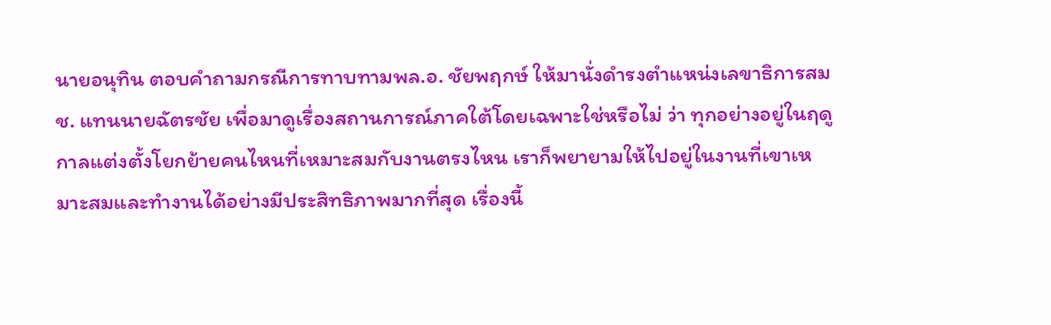นายอนุทิน ตอบคำถามกรณีการทาบทามพล.อ. ชัยพฤกษ์ ให้มานั่งดำรงตำแหน่งเลขาธิการสมช. แทนนายฉัตรชัย เพื่อมาดูเรื่องสถานการณ์ภาคใต้โดยเฉพาะใช่หรือไม่ ว่า ทุกอย่างอยู่ในฤดูกาลแต่งตั้งโยกย้ายคนไหนที่เหมาะสมกับงานตรงไหน เราก็พยายามให้ไปอยู่ในงานที่เขาเหมาะสมและทำงานได้อย่างมีประสิทธิภาพมากที่สุด เรื่องนี้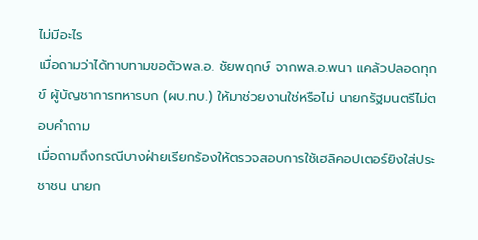ไม่มีอะไร
เมื่อถามว่าได้ทาบทามขอตัวพล.อ. ชัยพฤกษ์ จากพล.อ.พนา แคล้วปลอดทุกข์ ผู้บัญชาการทหารบก (ผบ.ทบ.) ให้มาช่วยงานใช่หรือไม่ นายกรัฐมนตรีไม่ตอบคำถาม
เมื่อถามถึงกรณีบางฝ่ายเรียกร้องให้ตรวจสอบการใช้เฮลิคอปเตอร์ยิงใส่ประชาชน นายก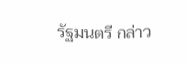รัฐมนตรี กล่าว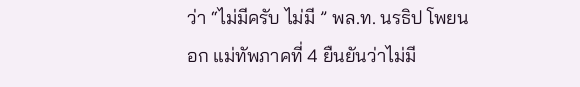ว่า “ไม่มีครับ ไม่มี ” พล.ท. นรธิป โพยนอก แม่ทัพภาคที่ 4 ยืนยันว่าไม่มี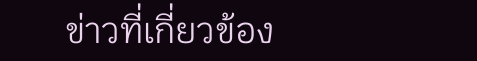ข่าวที่เกี่ยวข้อง